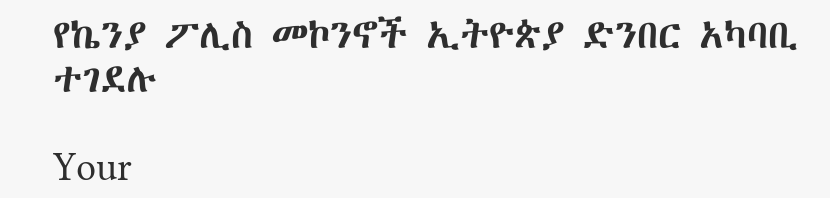የኬንያ ፖሊስ መኮንኖች ኢትዮጵያ ድንበር አካባቢ ተገደሉ

Your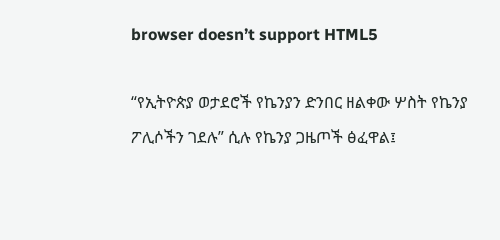browser doesn’t support HTML5

“የኢትዮጵያ ወታደሮች የኬንያን ድንበር ዘልቀው ሦስት የኬንያ ፖሊሶችን ገደሉ” ሲሉ የኬንያ ጋዜጦች ፅፈዋል፤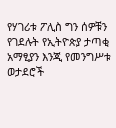የሃገሪቱ ፖሊስ ግን ሰዎቹን የገደሉት የኢትዮጵያ ታጣቂ አማፂያን እንጂ የመንግሥቱ ወታደሮች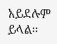አይደሉም ይላል፡፡